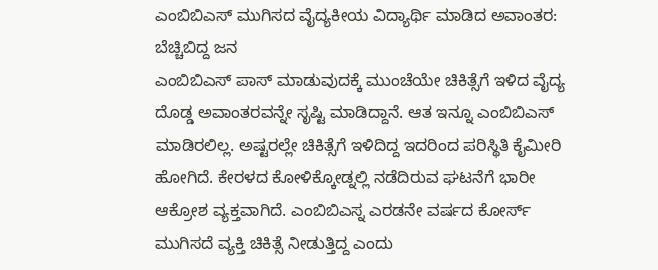ಎಂಬಿಬಿಎಸ್ ಮುಗಿಸದ ವೈದ್ಯಕೀಯ ವಿದ್ಯಾರ್ಥಿ ಮಾಡಿದ ಅವಾಂತರ: ಬೆಚ್ಚಿಬಿದ್ದ ಜನ
ಎಂಬಿಬಿಎಸ್ ಪಾಸ್ ಮಾಡುವುದಕ್ಕೆ ಮುಂಚೆಯೇ ಚಿಕಿತ್ಸೆಗೆ ಇಳಿದ ವೈದ್ಯ ದೊಡ್ಡ ಅವಾಂತರವನ್ನೇ ಸೃಷ್ಟಿ ಮಾಡಿದ್ದಾನೆ. ಆತ ಇನ್ನೂ ಎಂಬಿಬಿಎಸ್ ಮಾಡಿರಲಿಲ್ಲ. ಅಷ್ಟರಲ್ಲೇ ಚಿಕಿತ್ಸೆಗೆ ಇಳಿದಿದ್ದ ಇದರಿಂದ ಪರಿಸ್ಥಿತಿ ಕೈಮೀರಿ ಹೋಗಿದೆ. ಕೇರಳದ ಕೋಳಿಕ್ಕೋಡ್ನಲ್ಲಿ ನಡೆದಿರುವ ಘಟನೆಗೆ ಭಾರೀ ಆಕ್ರೋಶ ವ್ಯಕ್ತವಾಗಿದೆ. ಎಂಬಿಬಿಎಸ್ನ ಎರಡನೇ ವರ್ಷದ ಕೋರ್ಸ್ ಮುಗಿಸದೆ ವ್ಯಕ್ತಿ ಚಿಕಿತ್ಸೆ ನೀಡುತ್ತಿದ್ದ ಎಂದು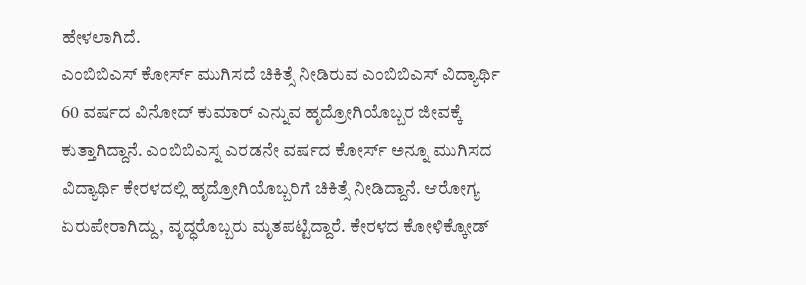ಹೇಳಲಾಗಿದೆ.
ಎಂಬಿಬಿಎಸ್ ಕೋರ್ಸ್ ಮುಗಿಸದೆ ಚಿಕಿತ್ಸೆ ನೀಡಿರುವ ಎಂಬಿಬಿಎಸ್ ವಿದ್ಯಾರ್ಥಿ 60 ವರ್ಷದ ವಿನೋದ್ ಕುಮಾರ್ ಎನ್ನುವ ಹೃದ್ರೋಗಿಯೊಬ್ಬರ ಜೀವಕ್ಕೆ ಕುತ್ತಾಗಿದ್ದಾನೆ. ಎಂಬಿಬಿಎಸ್ನ ಎರಡನೇ ವರ್ಷದ ಕೋರ್ಸ್ ಅನ್ನೂ ಮುಗಿಸದ ವಿದ್ಯಾರ್ಥಿ ಕೇರಳದಲ್ಲಿ ಹೃದ್ರೋಗಿಯೊಬ್ಬರಿಗೆ ಚಿಕಿತ್ಸೆ ನೀಡಿದ್ದಾನೆ. ಆರೋಗ್ಯ ಏರುಪೇರಾಗಿದ್ದು, ವೃದ್ಧರೊಬ್ಬರು ಮೃತಪಟ್ಟಿದ್ದಾರೆ. ಕೇರಳದ ಕೋಳಿಕ್ಕೋಡ್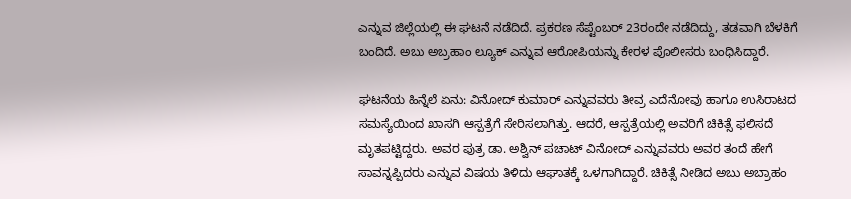ಎನ್ನುವ ಜಿಲ್ಲೆಯಲ್ಲಿ ಈ ಘಟನೆ ನಡೆದಿದೆ. ಪ್ರಕರಣ ಸೆಪ್ಟೆಂಬರ್ 23ರಂದೇ ನಡೆದಿದ್ದು, ತಡವಾಗಿ ಬೆಳಕಿಗೆ ಬಂದಿದೆ. ಅಬು ಅಬ್ರಹಾಂ ಲ್ಯೂಕ್ ಎನ್ನುವ ಆರೋಪಿಯನ್ನು ಕೇರಳ ಪೊಲೀಸರು ಬಂಧಿಸಿದ್ದಾರೆ.

ಘಟನೆಯ ಹಿನ್ನೆಲೆ ಏನು: ವಿನೋದ್ ಕುಮಾರ್ ಎನ್ನುವವರು ತೀವ್ರ ಎದೆನೋವು ಹಾಗೂ ಉಸಿರಾಟದ ಸಮಸ್ಯೆಯಿಂದ ಖಾಸಗಿ ಆಸ್ಪತ್ರೆಗೆ ಸೇರಿಸಲಾಗಿತ್ತು. ಆದರೆ, ಆಸ್ಪತ್ರೆಯಲ್ಲಿ ಅವರಿಗೆ ಚಿಕಿತ್ಸೆ ಫಲಿಸದೆ ಮೃತಪಟ್ಟಿದ್ದರು. ಅವರ ಪುತ್ರ ಡಾ. ಅಶ್ವಿನ್ ಪಚಾಟ್ ವಿನೋದ್ ಎನ್ನುವವರು ಅವರ ತಂದೆ ಹೇಗೆ ಸಾವನ್ನಪ್ಪಿದರು ಎನ್ನುವ ವಿಷಯ ತಿಳಿದು ಆಘಾತಕ್ಕೆ ಒಳಗಾಗಿದ್ದಾರೆ. ಚಿಕಿತ್ಸೆ ನೀಡಿದ ಅಬು ಅಬ್ರಾಹಂ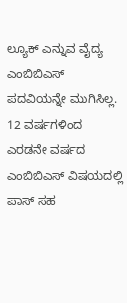ಲ್ಯೂಕ್ ಎನ್ನುವ ವೈದ್ಯ ಎಂಬಿಬಿಎಸ್ ಪದವಿಯನ್ನೇ ಮುಗಿಸಿಲ್ಲ. 12 ವರ್ಷಗಳಿಂದ ಎರಡನೇ ವರ್ಷದ ಎಂಬಿಬಿಎಸ್ ವಿಷಯದಲ್ಲಿ ಪಾಸ್ ಸಹ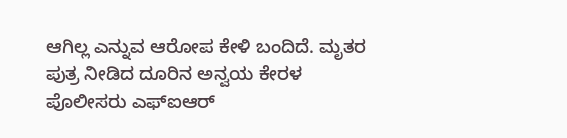ಆಗಿಲ್ಲ ಎನ್ನುವ ಆರೋಪ ಕೇಳಿ ಬಂದಿದೆ. ಮೃತರ ಪುತ್ರ ನೀಡಿದ ದೂರಿನ ಅನ್ವಯ ಕೇರಳ ಪೊಲೀಸರು ಎಫ್ಐಆರ್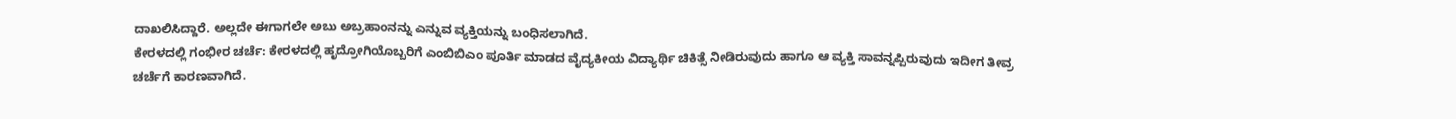ದಾಖಲಿಸಿದ್ದಾರೆ. ಅಲ್ಲದೇ ಈಗಾಗಲೇ ಅಬು ಅಬ್ರಹಾಂನನ್ನು ಎನ್ನುವ ವ್ಯಕ್ತಿಯನ್ನು ಬಂಧಿಸಲಾಗಿದೆ.
ಕೇರಳದಲ್ಲಿ ಗಂಭೀರ ಚರ್ಚೆ: ಕೇರಳದಲ್ಲಿ ಹೃದ್ರೋಗಿಯೊಬ್ಬರಿಗೆ ಎಂಬಿಬಿಎಂ ಪೂರ್ತಿ ಮಾಡದ ವೈದ್ಯಕೀಯ ವಿದ್ಯಾರ್ಥಿ ಚಿಕಿತ್ಸೆ ನೀಡಿರುವುದು ಹಾಗೂ ಆ ವ್ಯಕ್ತಿ ಸಾವನ್ನಪ್ಪಿರುವುದು ಇದೀಗ ತೀವ್ರ ಚರ್ಚೆಗೆ ಕಾರಣವಾಗಿದೆ.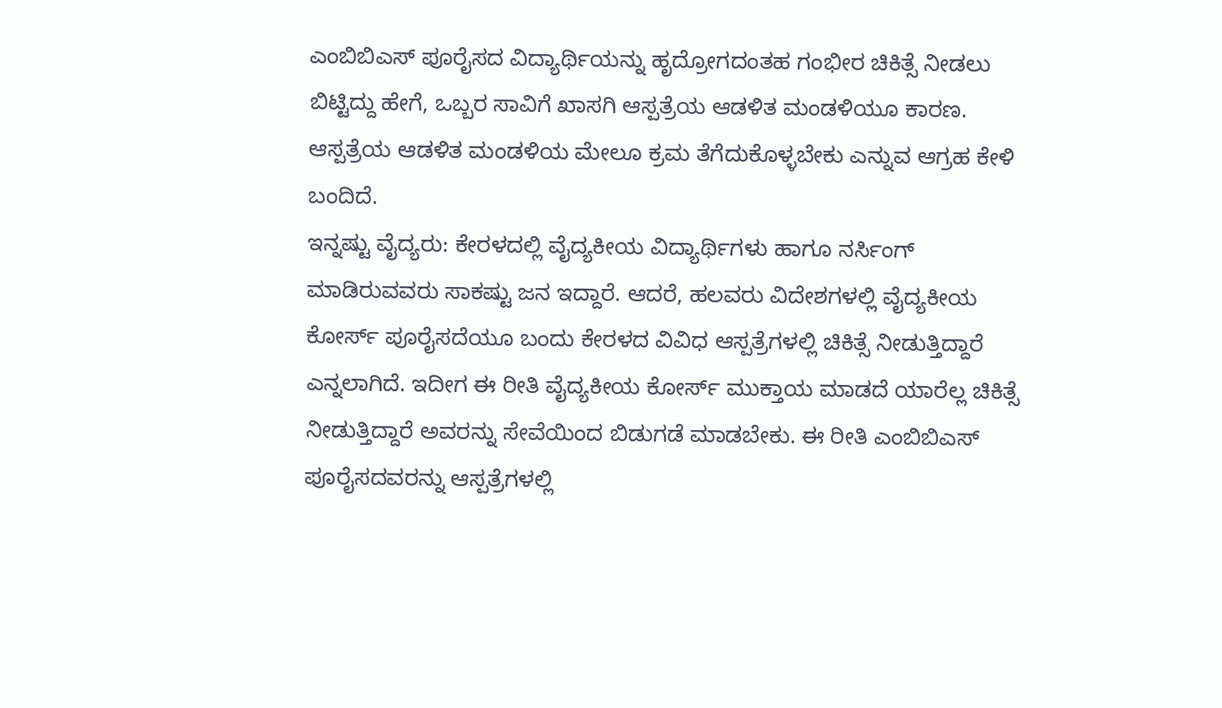ಎಂಬಿಬಿಎಸ್ ಪೂರೈಸದ ವಿದ್ಯಾರ್ಥಿಯನ್ನು ಹೃದ್ರೋಗದಂತಹ ಗಂಭೀರ ಚಿಕಿತ್ಸೆ ನೀಡಲು ಬಿಟ್ಟಿದ್ದು ಹೇಗೆ, ಒಬ್ಬರ ಸಾವಿಗೆ ಖಾಸಗಿ ಆಸ್ಪತ್ರೆಯ ಆಡಳಿತ ಮಂಡಳಿಯೂ ಕಾರಣ. ಆಸ್ಪತ್ರೆಯ ಆಡಳಿತ ಮಂಡಳಿಯ ಮೇಲೂ ಕ್ರಮ ತೆಗೆದುಕೊಳ್ಳಬೇಕು ಎನ್ನುವ ಆಗ್ರಹ ಕೇಳಿ ಬಂದಿದೆ.
ಇನ್ನಷ್ಟು ವೈದ್ಯರು: ಕೇರಳದಲ್ಲಿ ವೈದ್ಯಕೀಯ ವಿದ್ಯಾರ್ಥಿಗಳು ಹಾಗೂ ನರ್ಸಿಂಗ್ ಮಾಡಿರುವವರು ಸಾಕಷ್ಟು ಜನ ಇದ್ದಾರೆ. ಆದರೆ, ಹಲವರು ವಿದೇಶಗಳಲ್ಲಿ ವೈದ್ಯಕೀಯ ಕೋರ್ಸ್ ಪೂರೈಸದೆಯೂ ಬಂದು ಕೇರಳದ ವಿವಿಧ ಆಸ್ಪತ್ರೆಗಳಲ್ಲಿ ಚಿಕಿತ್ಸೆ ನೀಡುತ್ತಿದ್ದಾರೆ ಎನ್ನಲಾಗಿದೆ. ಇದೀಗ ಈ ರೀತಿ ವೈದ್ಯಕೀಯ ಕೋರ್ಸ್ ಮುಕ್ತಾಯ ಮಾಡದೆ ಯಾರೆಲ್ಲ ಚಿಕಿತ್ಸೆ ನೀಡುತ್ತಿದ್ದಾರೆ ಅವರನ್ನು ಸೇವೆಯಿಂದ ಬಿಡುಗಡೆ ಮಾಡಬೇಕು. ಈ ರೀತಿ ಎಂಬಿಬಿಎಸ್ ಪೂರೈಸದವರನ್ನು ಆಸ್ಪತ್ರೆಗಳಲ್ಲಿ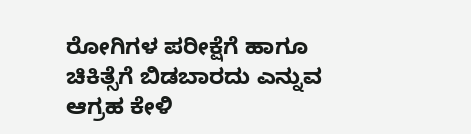ರೋಗಿಗಳ ಪರೀಕ್ಷೆಗೆ ಹಾಗೂ ಚಿಕಿತ್ಸೆಗೆ ಬಿಡಬಾರದು ಎನ್ನುವ ಆಗ್ರಹ ಕೇಳಿ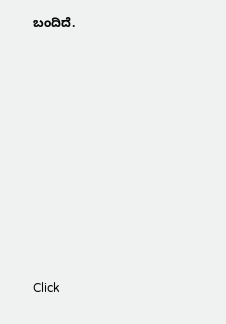ಬಂದಿದೆ.












Click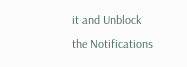it and Unblock the Notifications